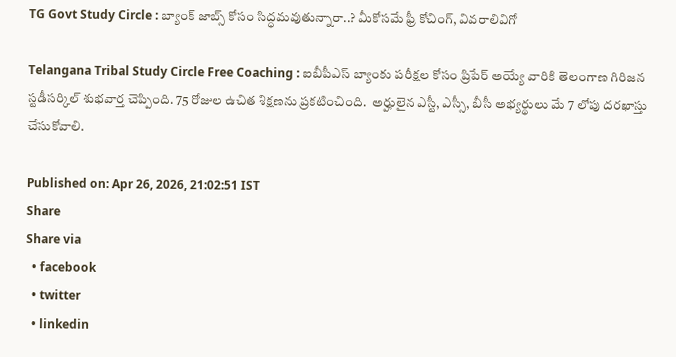TG Govt Study Circle : బ్యాంక్ జాబ్స్ కోసం సిద్ధమవుతున్నారా..? మీకోసమే ఫ్రీ కోచింగ్, వివరాలివిగో

Telangana Tribal Study Circle Free Coaching : ఐబీపీఎస్ బ్యాంకు పరీక్షల కోసం ప్రిపేర్ అయ్యే వారికి తెలంగాణ గిరిజన స్టడీసర్కిల్ శుభవార్త చెప్పింది. 75 రోజుల ఉచిత శిక్షణను ప్రకటించింది.  అర్హులైన ఎస్టీ, ఎస్సీ, బీసీ అభ్యర్థులు మే 7 లోపు దరఖాస్తు చేసుకోవాలి.

Published on: Apr 26, 2026, 21:02:51 IST
Share
Share via
  • facebook
  • twitter
  • linkedin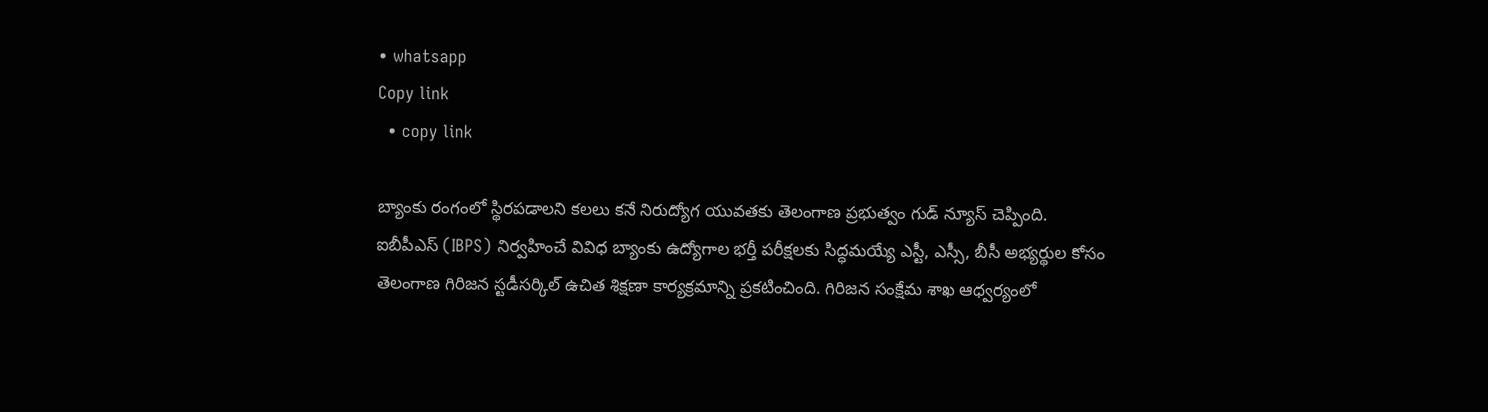• whatsapp
Copy link
  • copy link

బ్యాంకు రంగంలో స్థిరపడాలని కలలు కనే నిరుద్యోగ యువతకు తెలంగాణ ప్రభుత్వం గుడ్ న్యూస్ చెప్పింది. ఐబీపీఎస్ (IBPS) నిర్వహించే వివిధ బ్యాంకు ఉద్యోగాల భర్తీ పరీక్షలకు సిద్ధమయ్యే ఎస్టీ, ఎస్సీ, బీసీ అభ్యర్థుల కోసం తెలంగాణ గిరిజన స్టడీసర్కిల్ ఉచిత శిక్షణా కార్యక్రమాన్ని ప్రకటించింది. గిరిజన సంక్షేమ శాఖ ఆధ్వర్యంలో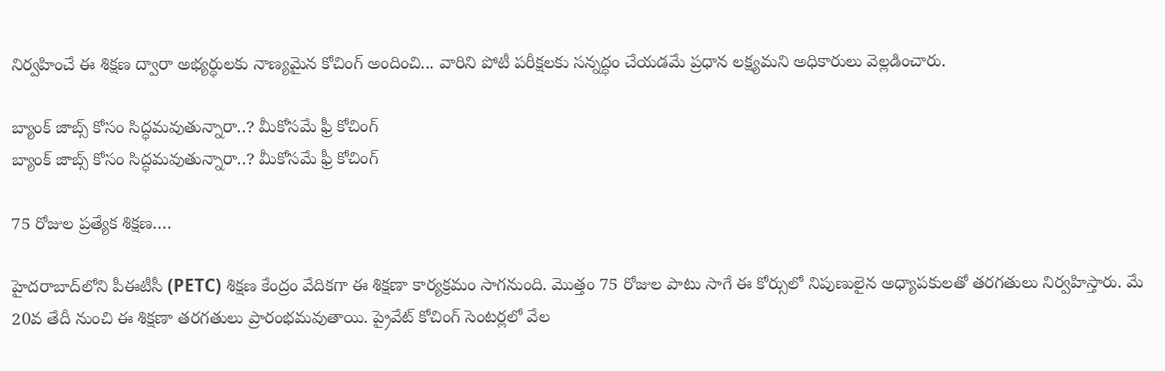నిర్వహించే ఈ శిక్షణ ద్వారా అభ్యర్థులకు నాణ్యమైన కోచింగ్ అందించి... వారిని పోటీ పరీక్షలకు సన్నద్ధం చేయడమే ప్రధాన లక్ష్యమని అధికారులు వెల్లడించారు.

బ్యాంక్ జాబ్స్ కోసం సిద్ధమవుతున్నారా..? మీకోసమే ఫ్రీ కోచింగ్
బ్యాంక్ జాబ్స్ కోసం సిద్ధమవుతున్నారా..? మీకోసమే ఫ్రీ కోచింగ్

75 రోజుల ప్రత్యేక శిక్షణ….

హైదరాబాద్‌లోని పీఈటీసీ (PETC) శిక్షణ కేంద్రం వేదికగా ఈ శిక్షణా కార్యక్రమం సాగనుంది. మొత్తం 75 రోజుల పాటు సాగే ఈ కోర్సులో నిపుణులైన అధ్యాపకులతో తరగతులు నిర్వహిస్తారు. మే 20వ తేదీ నుంచి ఈ శిక్షణా తరగతులు ప్రారంభమవుతాయి. ప్రైవేట్ కోచింగ్ సెంటర్లలో వేల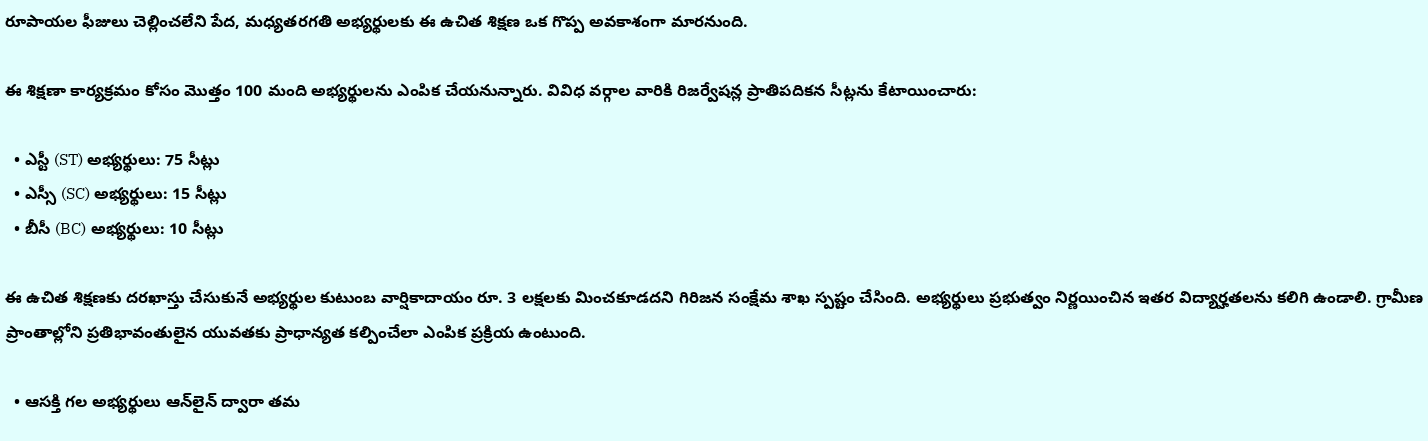రూపాయల ఫీజులు చెల్లించలేని పేద, మధ్యతరగతి అభ్యర్థులకు ఈ ఉచిత శిక్షణ ఒక గొప్ప అవకాశంగా మారనుంది.

ఈ శిక్షణా కార్యక్రమం కోసం మొత్తం 100 మంది అభ్యర్థులను ఎంపిక చేయనున్నారు. వివిధ వర్గాల వారికి రిజర్వేషన్ల ప్రాతిపదికన సీట్లను కేటాయించారు:

  • ఎస్టీ (ST) అభ్యర్థులు: 75 సీట్లు
  • ఎస్సీ (SC) అభ్యర్థులు: 15 సీట్లు
  • బీసీ (BC) అభ్యర్థులు: 10 సీట్లు

ఈ ఉచిత శిక్షణకు దరఖాస్తు చేసుకునే అభ్యర్థుల కుటుంబ వార్షికాదాయం రూ. 3 లక్షలకు మించకూడదని గిరిజన సంక్షేమ శాఖ స్పష్టం చేసింది. అభ్యర్థులు ప్రభుత్వం నిర్ణయించిన ఇతర విద్యార్హతలను కలిగి ఉండాలి. గ్రామీణ ప్రాంతాల్లోని ప్రతిభావంతులైన యువతకు ప్రాధాన్యత కల్పించేలా ఎంపిక ప్రక్రియ ఉంటుంది.

  • ఆసక్తి గల అభ్యర్థులు ఆన్‌లైన్ ద్వారా తమ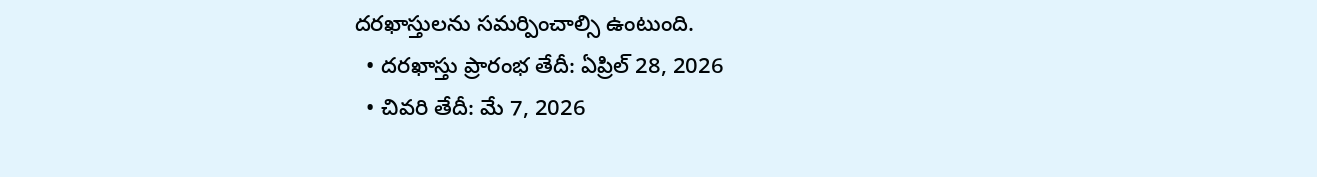దరఖాస్తులను సమర్పించాల్సి ఉంటుంది.
  • దరఖాస్తు ప్రారంభ తేదీ: ఏప్రిల్ 28, 2026
  • చివరి తేదీ: మే 7, 2026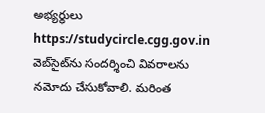అభ్యర్థులు https://studycircle.cgg.gov.in వెబ్‌సైట్‌ను సందర్శించి వివరాలను నమోదు చేసుకోవాలి. మరింత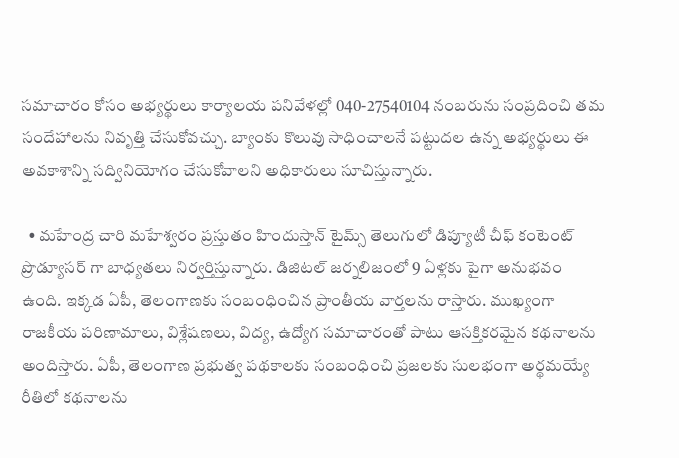సమాచారం కోసం అభ్యర్థులు కార్యాలయ పనివేళల్లో 040-27540104 నంబరును సంప్రదించి తమ సందేహాలను నివృత్తి చేసుకోవచ్చు. బ్యాంకు కొలువు సాధించాలనే పట్టుదల ఉన్న అభ్యర్థులు ఈ అవకాశాన్ని సద్వినియోగం చేసుకోవాలని అధికారులు సూచిస్తున్నారు.

  • మహేంద్ర చారి మహేశ్వరం ప్రస్తుతం హిందుస్తాన్ టైమ్స్ తెలుగులో డిప్యూటీ చీఫ్ కంటెంట్ ప్రొడ్యూసర్ గా బాధ్యతలు నిర్వర్తిస్తున్నారు. డిజిటల్ జర్నలిజంలో 9 ఏళ్లకు పైగా అనుభవం ఉంది. ఇక్కడ ఏపీ, తెలంగాణకు సంబంధించిన ప్రాంతీయ వార్తలను రాస్తారు. ముఖ్యంగా రాజకీయ పరిణామాలు, విశ్లేషణలు, విద్య, ఉద్యోగ సమాచారంతో పాటు ఆసక్తికరమైన కథనాలను అందిస్తారు. ఏపీ, తెలంగాణ ప్రభుత్వ పథకాలకు సంబంధించి ప్రజలకు సులభంగా అర్థమయ్యే రీతిలో కథనాలను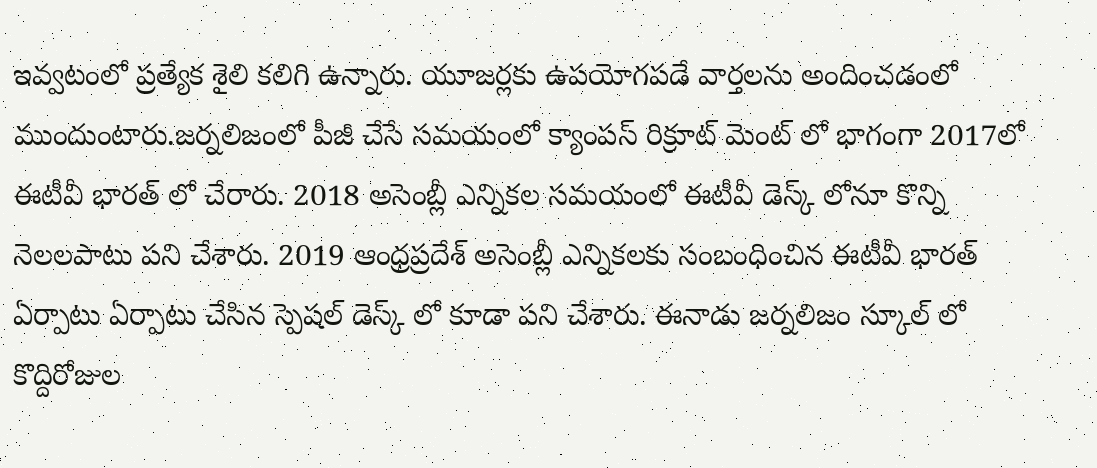ఇవ్వటంలో ప్రత్యేక శైలి కలిగి ఉన్నారు. యూజర్లకు ఉపయోగపడే వార్తలను అందించడంలో ముందుంటారు.జర్నలిజంలో పీజీ చేసే సమయంలో క్యాంపస్ రిక్రూట్ మెంట్ లో భాగంగా 2017లో ఈటీవీ భారత్ లో చేరారు. 2018 అసెంబ్లీ ఎన్నికల సమయంలో ఈటీవీ డెస్క్ లోనూ కొన్ని నెలలపాటు పని చేశారు. 2019 ఆంధ్రప్రదేశ్ అసెంబ్లీ ఎన్నికలకు సంబంధించిన ఈటీవీ భారత్ ఏర్పాటు ఏర్పాటు చేసిన స్పెషల్ డెస్క్ లో కూడా పని చేశారు. ఈనాడు జర్నలిజం స్కూల్ లో కొద్దిరోజుల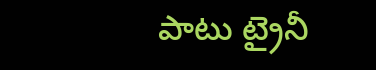పాటు ట్రైనీ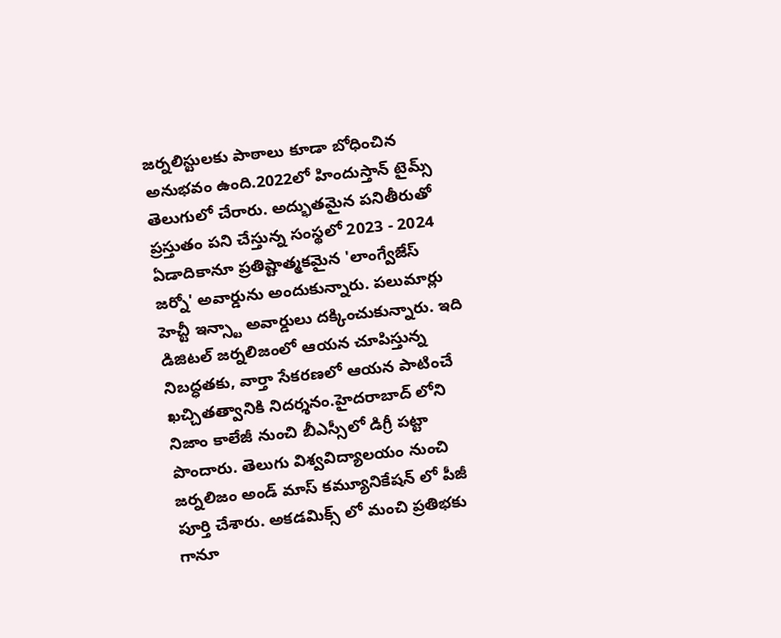జర్నలిస్టులకు పాఠాలు కూడా బోధించిన అనుభవం ఉంది.2022లో హిందుస్తాన్ టైమ్స్ తెలుగులో చేరారు. అద్భుతమైన పనితీరుతో ప్రస్తుతం పని చేస్తున్న సంస్థలో 2023 - 2024 ఏడాదికానూ ప్రతిష్టాత్మకమైన 'లాంగ్వేజేస్ జర్నో' అవార్డును అందుకున్నారు. పలుమార్లు హెచ్టీ ఇన్స్టా అవార్డులు దక్కించుకున్నారు. ఇది డిజిటల్ జర్నలిజంలో ఆయన చూపిస్తున్న నిబద్ధతకు, వార్తా సేకరణలో ఆయన పాటించే ఖచ్చితత్వానికి నిదర్శనం.హైదరాబాద్ లోని నిజాం కాలేజీ నుంచి బీఎస్సీలో డిగ్రీ పట్టా పొందారు. తెలుగు విశ్వవిద్యాలయం నుంచి జర్నలిజం అండ్ మాస్ కమ్యూనికేషన్ లో పీజీ పూర్తి చేశారు. అకడమిక్స్ లో మంచి ప్రతిభకు గానూ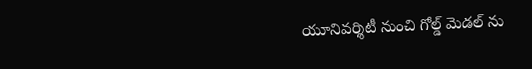యూనివర్శిటీ నుంచి గోల్డ్ మెడల్ ను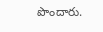పొందారు.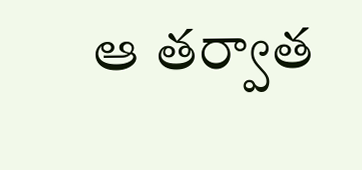ఆ తర్వాత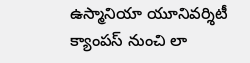ఉస్మానియా యూనివర్శిటీ క్యాంపస్ నుంచి లా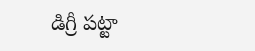డిగ్రీ పట్టా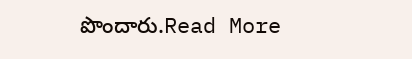పొందారు.Read More